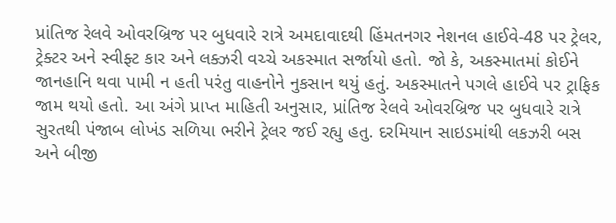પ્રાંતિજ રેલવે ઓવરબ્રિજ પર બુધવારે રાત્રે અમદાવાદથી હિંમતનગર નેશનલ હાઈવે-48 પર ટ્રેલર, ટ્રેક્ટર અને સ્વીફ્ટ કાર અને લક્ઝરી વચ્ચે અકસ્માત સર્જાયો હતો. જો કે, અકસ્માતમાં કોઈને જાનહાનિ થવા પામી ન હતી પરંતુ વાહનોને નુકસાન થયું હતું. અકસ્માતને પગલે હાઈવે પર ટ્રાફિક જામ થયો હતો. આ અંગે પ્રાપ્ત માહિતી અનુસાર, પ્રાંતિજ રેલવે ઓવરબ્રિજ પર બુધવારે રાત્રે સુરતથી પંજાબ લોખંડ સળિયા ભરીને ટ્રેલર જઈ રહ્યુ હતુ. દરમિયાન સાઇડમાંથી લકઝરી બસ અને બીજી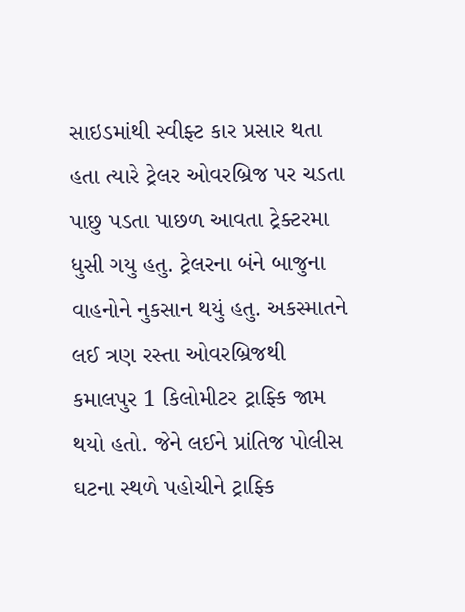સાઇડમાંથી સ્વીફ્ટ કાર પ્રસાર થતા હતા ત્યારે ટ્રેલર ઓવરબ્રિજ પર ચડતા પાછુ પડતા પાછળ આવતા ટ્રેક્ટરમા ધુસી ગયુ હતુ. ટ્રેલરના બંને બાજુના વાહનોને નુકસાન થયું હતુ. અકસ્માતને લઈ ત્રણ રસ્તા ઓવરબ્રિજથી કમાલપુર 1 કિલોમીટર ટ્રાફ્કિ જામ થયો હતો. જેને લઈને પ્રાંતિજ પોલીસ ઘટના સ્થળે પહોચીને ટ્રાફ્કિ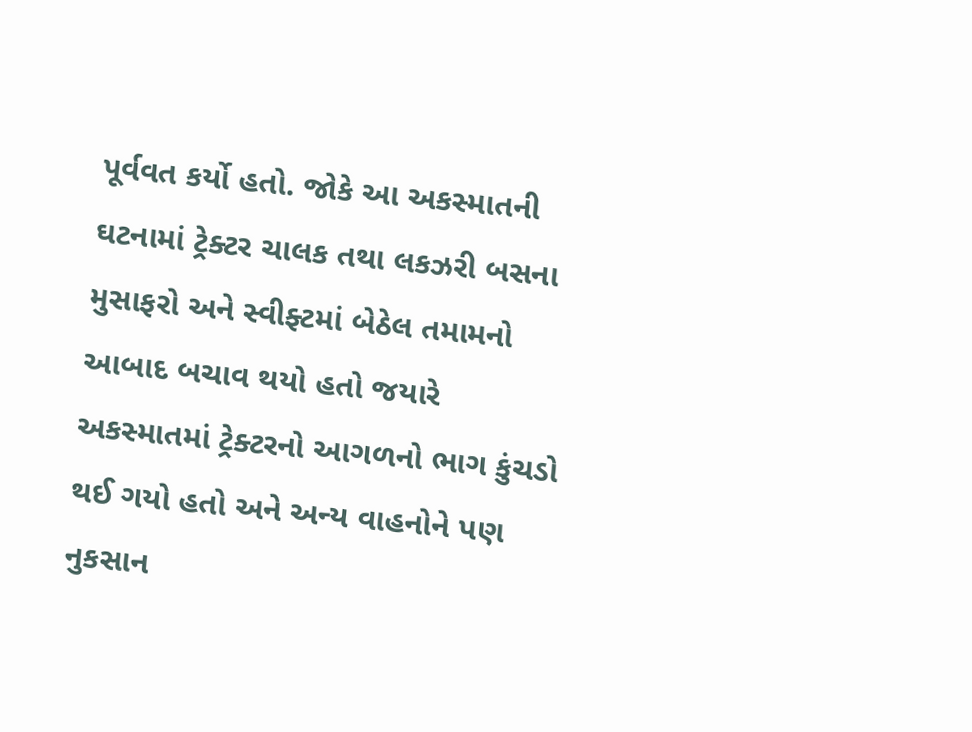પૂર્વવત કર્યો હતો. જોકે આ અકસ્માતની ઘટનામાં ટ્રેક્ટર ચાલક તથા લકઝરી બસના મુસાફરો અને સ્વીફ્ટમાં બેઠેલ તમામનો આબાદ બચાવ થયો હતો જયારે અકસ્માતમાં ટ્રેક્ટરનો આગળનો ભાગ કુંચડો થઈ ગયો હતો અને અન્ય વાહનોને પણ નુકસાન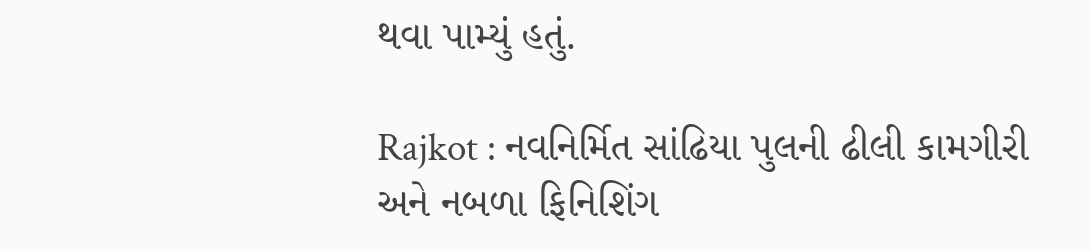થવા પામ્યું હતું.

Rajkot : નવનિર્મિત સાંઢિયા પુલની ઢીલી કામગીરી અને નબળા ફિનિશિંગ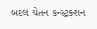બદલ ચેતન કન્સ્ટ્રક્શન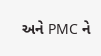અને PMC ને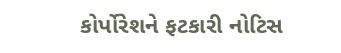કોર્પોરેશને ફટકારી નોટિસ